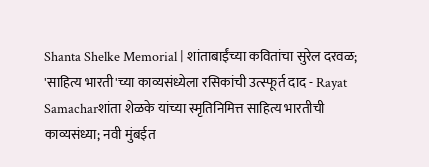Shanta Shelke Memorial | शांताबाईंच्या कवितांचा सुरेल दरवळ; 'साहित्य भारती'च्या काव्यसंध्येला रसिकांची उत्स्फूर्त दाद - Rayat Samacharशांता शेळके यांच्या स्मृतिनिमित्त साहित्य भारतीची काव्यसंध्या; नवी मुंबईत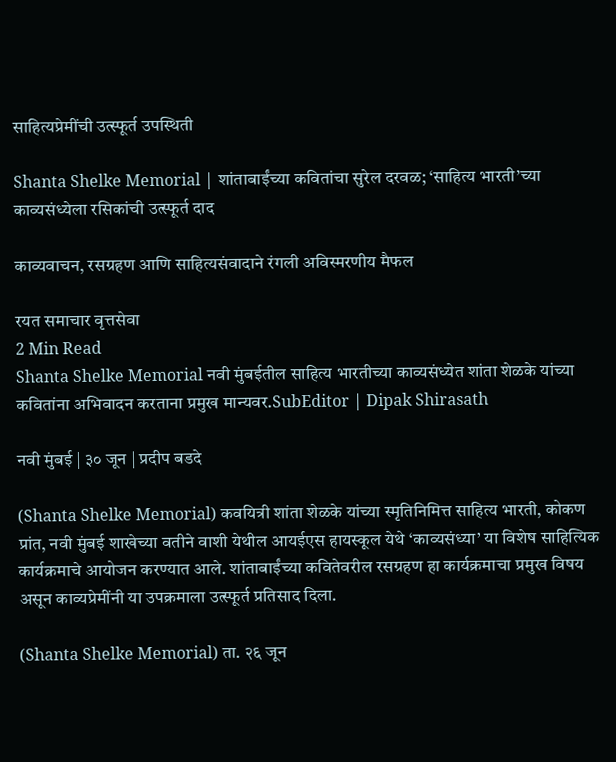साहित्यप्रेमींची उत्स्फूर्त उपस्थिती

Shanta Shelke Memorial | शांताबाईंच्या कवितांचा सुरेल दरवळ; ‘साहित्य भारती’च्या काव्यसंध्येला रसिकांची उत्स्फूर्त दाद

काव्यवाचन, रसग्रहण आणि साहित्यसंवादाने रंगली अविस्मरणीय मैफल

रयत समाचार वृत्तसेवा
2 Min Read
Shanta Shelke Memorial नवी मुंबईतील साहित्य भारतीच्या काव्यसंध्येत शांता शेळके यांच्या कवितांना अभिवादन करताना प्रमुख मान्यवर.SubEditor | Dipak Shirasath

नवी मुंबई | ३० जून | प्रदीप बडदे

(Shanta Shelke Memorial) कवयित्री शांता शेळके यांच्या स्मृतिनिमित्त साहित्य भारती, कोकण प्रांत, नवी मुंबई शाखेच्या वतीने वाशी येथील आयईएस हायस्कूल येथे ‘काव्यसंध्या’ या विशेष साहित्यिक कार्यक्रमाचे आयोजन करण्यात आले. शांताबाईंच्या कवितेवरील रसग्रहण हा कार्यक्रमाचा प्रमुख विषय असून काव्यप्रेमींनी या उपक्रमाला उत्स्फूर्त प्रतिसाद दिला.

(Shanta Shelke Memorial) ता. २६ जून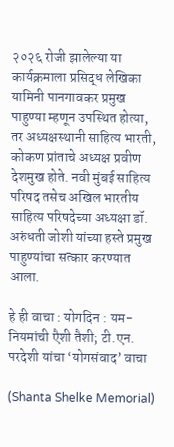२०२६ रोजी झालेल्या या कार्यक्रमाला प्रसिद्ध लेखिका यामिनी पानगावकर प्रमुख पाहुण्या म्हणून उपस्थित होत्या, तर अध्यक्षस्थानी साहित्य भारती, कोकण प्रांताचे अध्यक्ष प्रवीण देशमुख होते. नवी मुंबई साहित्य परिषद तसेच अखिल भारतीय साहित्य परिषदेच्या अध्यक्षा डॉ. अरुंधती जोशी यांच्या हस्ते प्रमुख पाहुण्यांचा सत्कार करण्यात आला.

हे ही वाचा : योगदिन : यम-नियमांची एैशी तैशी; टी.एन. परदेशी यांचा ‘योगसंवाद’ वाचा

(Shanta Shelke Memorial)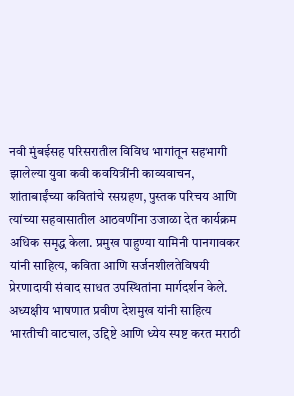नवी मुंबईसह परिसरातील विविध भागांतून सहभागी झालेल्या युवा कवी कवयित्रींनी काव्यवाचन, शांताबाईंच्या कवितांचे रसग्रहण, पुस्तक परिचय आणि त्यांच्या सहवासातील आठवणींना उजाळा देत कार्यक्रम अधिक समृद्ध केला. प्रमुख पाहुण्या यामिनी पानगावकर यांनी साहित्य, कविता आणि सर्जनशीलतेविषयी प्रेरणादायी संवाद साधत उपस्थितांना मार्गदर्शन केले.
अध्यक्षीय भाषणात प्रवीण देशमुख यांनी साहित्य भारतीची वाटचाल, उद्दिष्टे आणि ध्येय स्पष्ट करत मराठी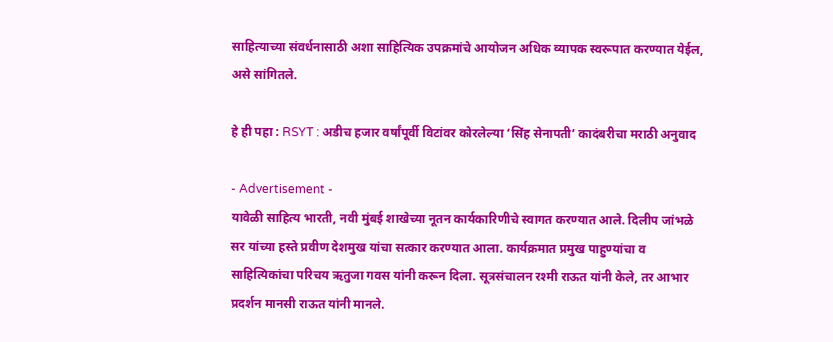साहित्याच्या संवर्धनासाठी अशा साहित्यिक उपक्रमांचे आयोजन अधिक व्यापक स्वरूपात करण्यात येईल, असे सांगितले.

हे ही पहा : RSYT : अडीच हजार वर्षांपूर्वी विटांवर कोरलेल्या ‘सिंह सेनापती’ कादंबरीचा मराठी अनुवाद

- Advertisement -
यावेळी साहित्य भारती, नवी मुंबई शाखेच्या नूतन कार्यकारिणीचे स्वागत करण्यात आले. दिलीप जांभळे सर यांच्या हस्ते प्रवीण देशमुख यांचा सत्कार करण्यात आला. कार्यक्रमात प्रमुख पाहुण्यांचा व साहित्यिकांचा परिचय ऋतुजा गवस यांनी करून दिला. सूत्रसंचालन रश्मी राऊत यांनी केले, तर आभार प्रदर्शन मानसी राऊत यांनी मानले.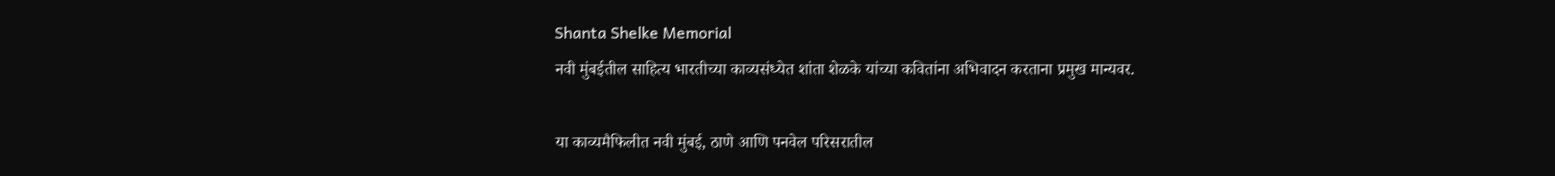Shanta Shelke Memorial
नवी मुंबईतील साहित्य भारतीच्या काव्यसंध्येत शांता शेळके यांच्या कवितांना अभिवादन करताना प्रमुख मान्यवर.

या काव्यमैफिलीत नवी मुंबई, ठाणे आणि पनवेल परिसरातील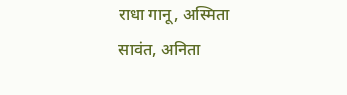राधा गानू, अस्मिता सावंत, अनिता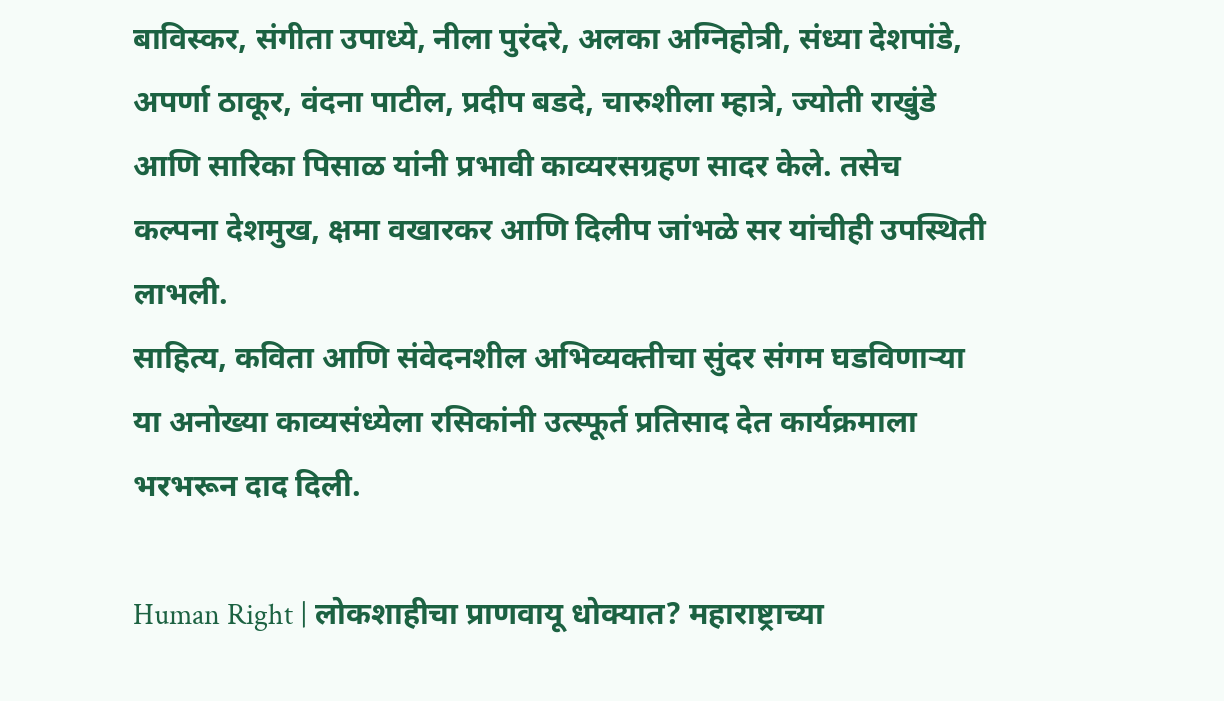बाविस्कर, संगीता उपाध्ये, नीला पुरंदरे, अलका अग्निहोत्री, संध्या देशपांडे, अपर्णा ठाकूर, वंदना पाटील, प्रदीप बडदे, चारुशीला म्हात्रे, ज्योती राखुंडे आणि सारिका पिसाळ यांनी प्रभावी काव्यरसग्रहण सादर केले. तसेच कल्पना देशमुख, क्षमा वखारकर आणि दिलीप जांभळे सर यांचीही उपस्थिती लाभली.
साहित्य, कविता आणि संवेदनशील अभिव्यक्तीचा सुंदर संगम घडविणाऱ्या या अनोख्या काव्यसंध्येला रसिकांनी उत्स्फूर्त प्रतिसाद देत कार्यक्रमाला भरभरून दाद दिली.

Human Right | लोकशाहीचा प्राणवायू धोक्यात? महाराष्ट्राच्या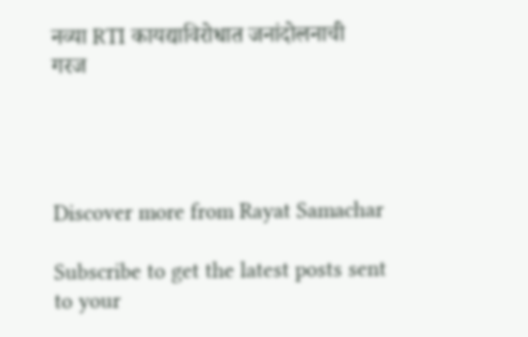नव्या RTI कायद्याविरोधात जनांदोलनाची गरज




Discover more from Rayat Samachar

Subscribe to get the latest posts sent to your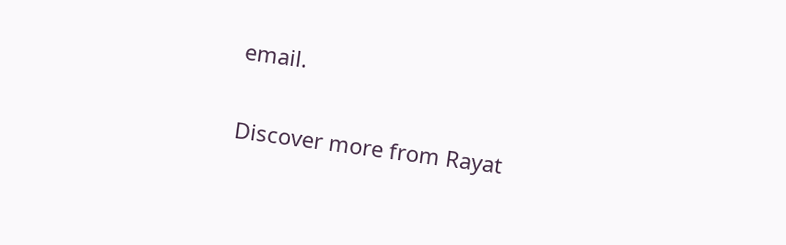email.

Discover more from Rayat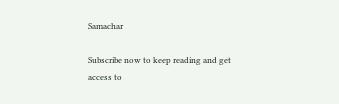Samachar

Subscribe now to keep reading and get access to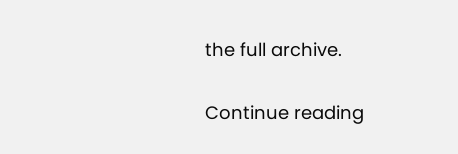the full archive.

Continue reading